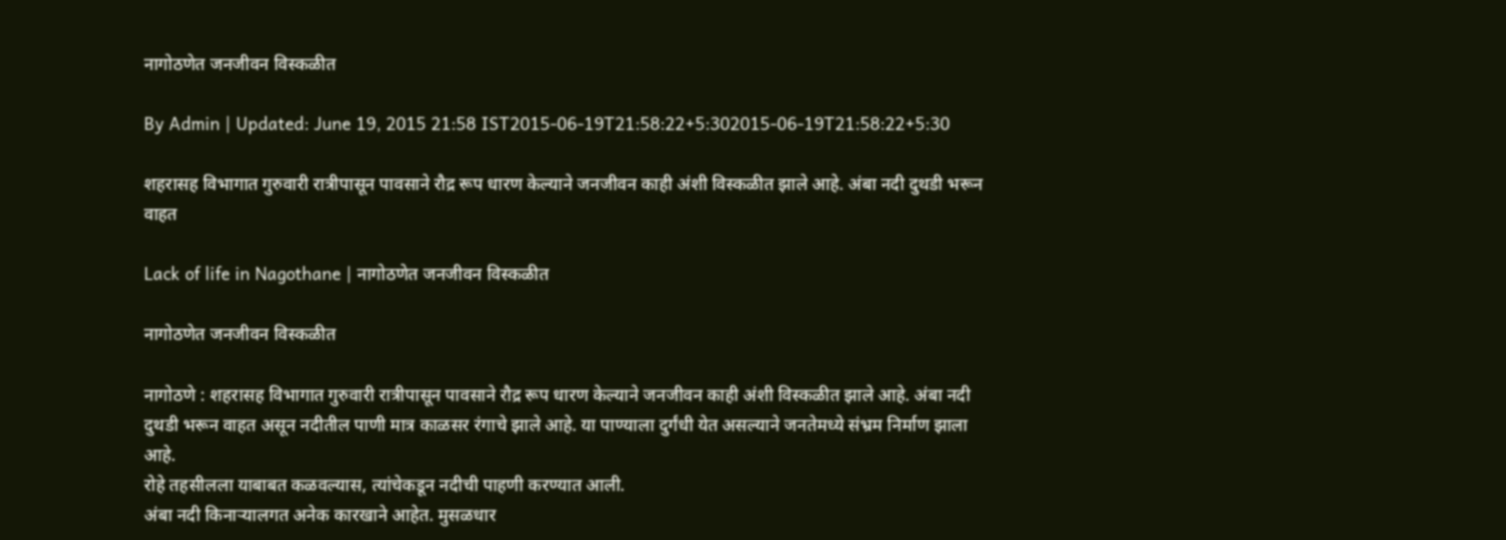नागोठणेत जनजीवन विस्कळीत

By Admin | Updated: June 19, 2015 21:58 IST2015-06-19T21:58:22+5:302015-06-19T21:58:22+5:30

शहरासह विभागात गुरुवारी रात्रीपासून पावसाने रौद्र रूप धारण केल्याने जनजीवन काही अंशी विस्कळीत झाले आहे. अंबा नदी दुथडी भरून वाहत

Lack of life in Nagothane | नागोठणेत जनजीवन विस्कळीत

नागोठणेत जनजीवन विस्कळीत

नागोठणे : शहरासह विभागात गुरुवारी रात्रीपासून पावसाने रौद्र रूप धारण केल्याने जनजीवन काही अंशी विस्कळीत झाले आहे. अंबा नदी दुथडी भरून वाहत असून नदीतील पाणी मात्र काळसर रंगाचे झाले आहे. या पाण्याला दुर्गंधी येत असल्याने जनतेमध्ये संभ्रम निर्माण झाला आहे.
रोहे तहसीलला याबाबत कळवल्यास, त्यांचेकडून नदीची पाहणी करण्यात आली.
अंबा नदी किनाऱ्यालगत अनेक कारखाने आहेत. मुसळधार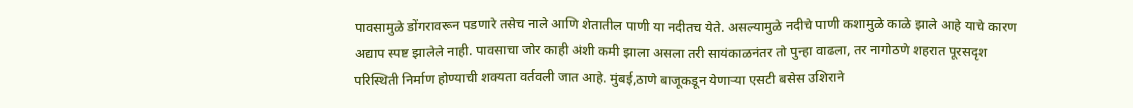पावसामुळे डोंगरावरून पडणारे तसेच नाले आणि शेतातील पाणी या नदीतच येते. असल्यामुळे नदीचे पाणी कशामुळे काळे झाले आहे याचे कारण अद्याप स्पष्ट झालेले नाही. पावसाचा जोर काही अंशी कमी झाला असला तरी सायंकाळनंतर तो पुन्हा वाढला, तर नागोठणे शहरात पूरसदृश परिस्थिती निर्माण होण्याची शक्यता वर्तवली जात आहे. मुंबई,ठाणे बाजूकडून येणाऱ्या एसटी बसेस उशिराने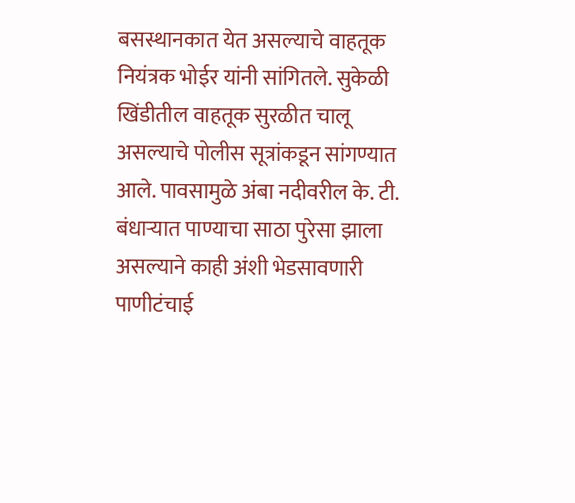बसस्थानकात येत असल्याचे वाहतूक नियंत्रक भोईर यांनी सांगितले. सुकेळी खिंडीतील वाहतूक सुरळीत चालू असल्याचे पोलीस सूत्रांकडून सांगण्यात आले. पावसामुळे अंबा नदीवरील के. टी. बंधाऱ्यात पाण्याचा साठा पुरेसा झाला असल्याने काही अंशी भेडसावणारी पाणीटंचाई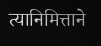त्यानिमित्ताने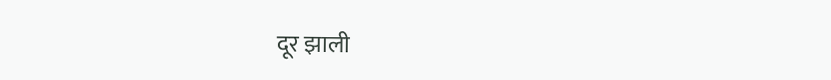दूर झाली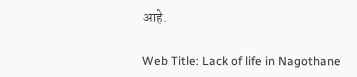आहे.

Web Title: Lack of life in Nagothane